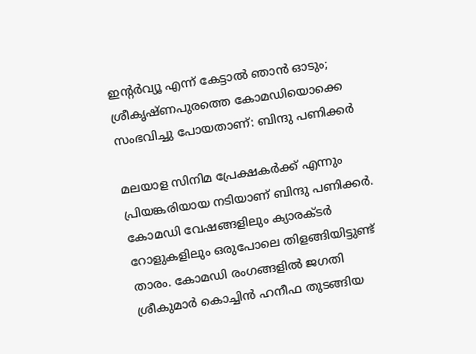ഇന്റർവ്യൂ എന്ന് കേട്ടാൽ ഞാൻ ഓടും; ശ്രീകൃഷ്ണപുരത്തെ കോമഡിയൊക്കെ സംഭവിച്ചു പോയതാണ്: ബിന്ദു പണിക്കർ

മലയാള സിനിമ പ്രേക്ഷകർക്ക് എന്നും പ്രിയങ്കരിയായ നടിയാണ് ബിന്ദു പണിക്കര്‍. കോമഡി വേഷങ്ങളിലും ക്യാരക്ടർ റോളുകളിലും ഒരുപോലെ തിളങ്ങിയിട്ടുണ്ട് താരം. കോമഡി രംഗങ്ങളിൽ ജഗതി ശ്രീകുമാർ കൊച്ചിൻ ഹനീഫ തുടങ്ങിയ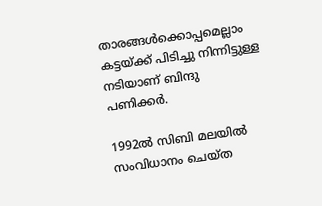താരങ്ങൾക്കൊപ്പമെല്ലാം കട്ടയ്ക്ക് പിടിച്ചു നിന്നിട്ടുള്ള നടിയാണ് ബിന്ദു പണിക്കർ.

1992ൽ സിബി മലയിൽ സംവിധാനം ചെയ്ത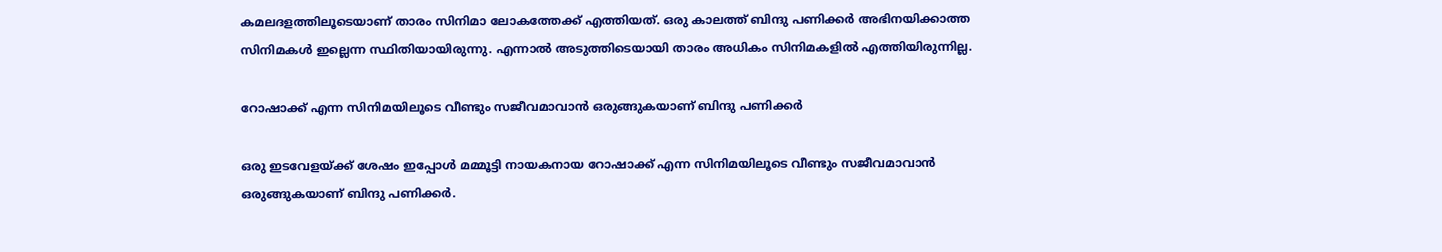കമലദളത്തിലൂടെയാണ് താരം സിനിമാ ലോകത്തേക്ക് എത്തിയത്. ഒരു കാലത്ത് ബിന്ദു പണിക്കര്‍ അഭിനയിക്കാത്ത സിനിമകള്‍ ഇല്ലെന്ന സ്ഥിതിയായിരുന്നു. എന്നാൽ അടുത്തിടെയായി താരം അധികം സിനിമകളിൽ എത്തിയിരുന്നില്ല.

റോഷാക്ക് എന്ന സിനിമയിലൂടെ വീണ്ടും സജീവമാവാൻ ഒരുങ്ങുകയാണ് ബിന്ദു പണിക്കർ

ഒരു ഇടവേളയ്ക്ക് ശേഷം ഇപ്പോൾ മമ്മൂട്ടി നായകനായ റോഷാക്ക് എന്ന സിനിമയിലൂടെ വീണ്ടും സജീവമാവാൻ ഒരുങ്ങുകയാണ് ബിന്ദു പണിക്കർ.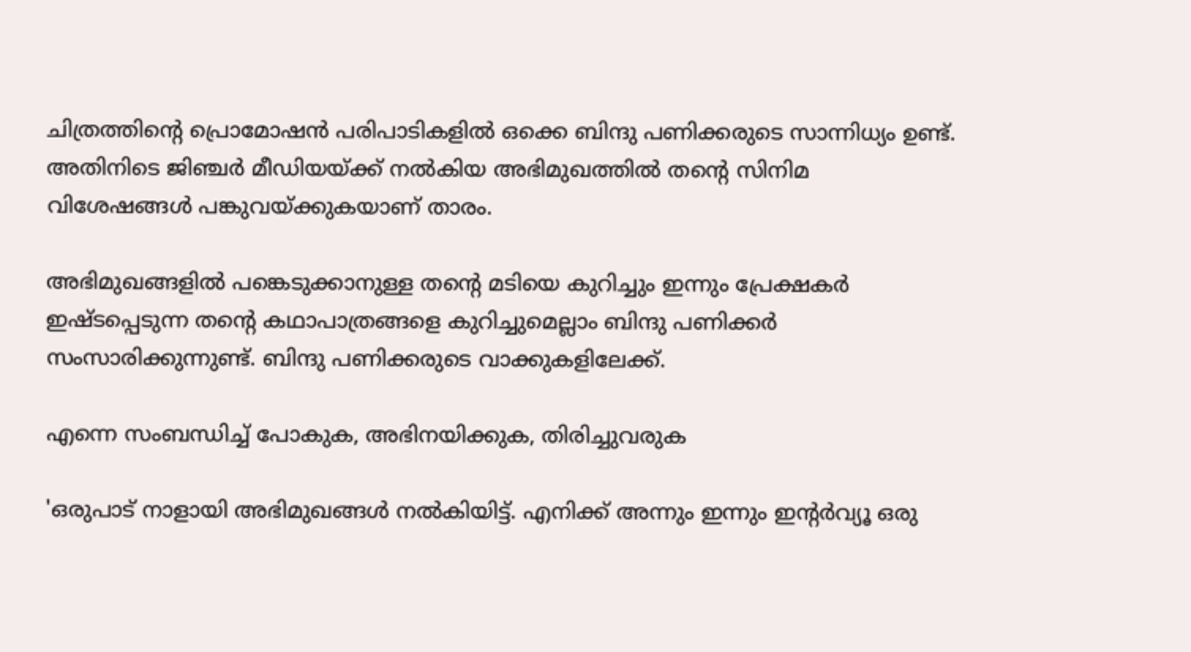ചിത്രത്തിന്റെ പ്രൊമോഷൻ പരിപാടികളിൽ ഒക്കെ ബിന്ദു പണിക്കരുടെ സാന്നിധ്യം ഉണ്ട്. അതിനിടെ ജിഞ്ചർ മീഡിയയ്ക്ക് നൽകിയ അഭിമുഖത്തിൽ തന്റെ സിനിമ വിശേഷങ്ങൾ പങ്കുവയ്ക്കുകയാണ് താരം.

അഭിമുഖങ്ങളിൽ പങ്കെടുക്കാനുള്ള തന്റെ മടിയെ കുറിച്ചും ഇന്നും പ്രേക്ഷകർ ഇഷ്ടപ്പെടുന്ന തന്റെ കഥാപാത്രങ്ങളെ കുറിച്ചുമെല്ലാം ബിന്ദു പണിക്കർ സംസാരിക്കുന്നുണ്ട്. ബിന്ദു പണിക്കരുടെ വാക്കുകളിലേക്ക്.

എന്നെ സംബന്ധിച്ച് പോകുക, അഭിനയിക്കുക, തിരിച്ചുവരുക

'ഒരുപാട് നാളായി അഭിമുഖങ്ങൾ നൽകിയിട്ട്. എനിക്ക് അന്നും ഇന്നും ഇന്റർവ്യൂ ഒരു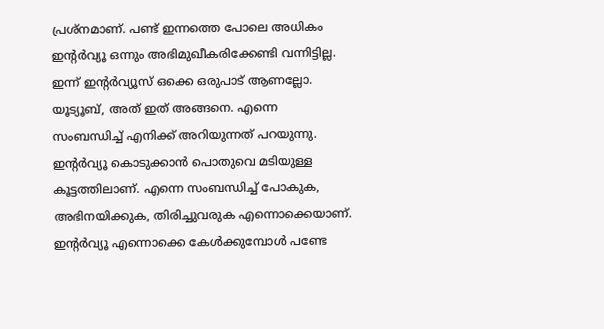പ്രശ്‌നമാണ്. പണ്ട് ഇന്നത്തെ പോലെ അധികം ഇന്റർവ്യൂ ഒന്നും അഭിമുഖീകരിക്കേണ്ടി വന്നിട്ടില്ല. ഇന്ന് ഇന്റർവ്യൂസ് ഒക്കെ ഒരുപാട് ആണല്ലോ. യൂട്യൂബ്, അത് ഇത് അങ്ങനെ. എന്നെ സംബന്ധിച്ച് എനിക്ക് അറിയുന്നത് പറയുന്നു. ഇന്റർവ്യൂ കൊടുക്കാൻ പൊതുവെ മടിയുള്ള കൂട്ടത്തിലാണ്. എന്നെ സംബന്ധിച്ച് പോകുക, അഭിനയിക്കുക, തിരിച്ചുവരുക എന്നൊക്കെയാണ്. ഇന്റർവ്യൂ എന്നൊക്കെ കേൾക്കുമ്പോൾ പണ്ടേ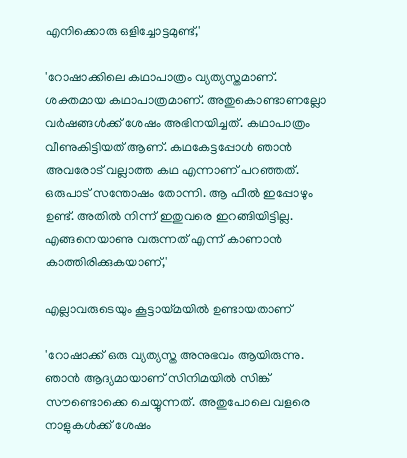എനിക്കൊരു ഒളിച്ചോട്ടമുണ്ട്,'

'റോഷാക്കിലെ കഥാപാത്രം വ്യത്യസ്തമാണ്. ശക്തമായ കഥാപാത്രമാണ്. അതുകൊണ്ടാണല്ലോ വർഷങ്ങൾക്ക് ശേഷം അഭിനയിച്ചത്. കഥാപാത്രം വീണുകിട്ടിയത് ആണ്. കഥകേട്ടപ്പോൾ ഞാൻ അവരോട് വല്ലാത്ത കഥ എന്നാണ് പറഞ്ഞത്. ഒരുപാട് സന്തോഷം തോന്നി. ആ ഫീൽ ഇപ്പോഴും ഉണ്ട്. അതിൽ നിന്ന് ഇതുവരെ ഇറങ്ങിയിട്ടില്ല. എങ്ങനെയാണു വരുന്നത് എന്ന് കാണാൻ കാത്തിരിക്കുകയാണ്,'

എല്ലാവരുടെയും കൂട്ടായ്‌മയിൽ ഉണ്ടായതാണ്

'റോഷാക്ക് ഒരു വ്യത്യസ്ത അനുഭവം ആയിരുന്നു. ഞാൻ ആദ്യമായാണ് സിനിമയിൽ സിങ്ക് സൗണ്ടൊക്കെ ചെയ്യുന്നത്. അതുപോലെ വളരെ നാളുകൾക്ക് ശേഷം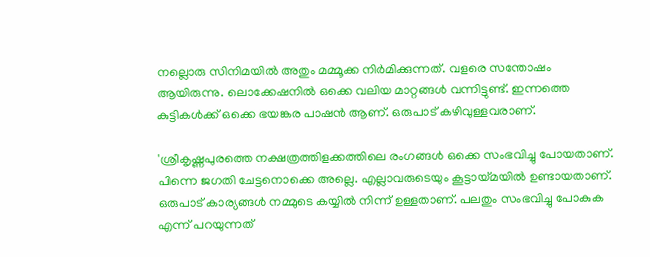നല്ലൊരു സിനിമയിൽ അതും മമ്മൂക്ക നിർമിക്കുന്നത്. വളരെ സന്തോഷം ആയിരുന്നു. ലൊക്കേഷനിൽ ഒക്കെ വലിയ മാറ്റങ്ങൾ വന്നിട്ടുണ്ട്. ഇന്നത്തെ കുട്ടികൾക്ക് ഒക്കെ ഭയങ്കര പാഷൻ ആണ്. ഒരുപാട് കഴിവുള്ളവരാണ്.

'ശ്രീകൃഷ്ണപുരത്തെ നക്ഷത്രത്തിളക്കത്തിലെ രംഗങ്ങൾ ഒക്കെ സംഭവിച്ചു പോയതാണ്. പിന്നെ ജഗതി ചേട്ടനൊക്കെ അല്ലെ. എല്ലാവരുടെയും കൂട്ടായ്‌മയിൽ ഉണ്ടായതാണ്. ഒരുപാട് കാര്യങ്ങൾ നമ്മുടെ കയ്യിൽ നിന്ന് ഉള്ളതാണ്. പലതും സംഭവിച്ചു പോകുക എന്ന് പറയുന്നത്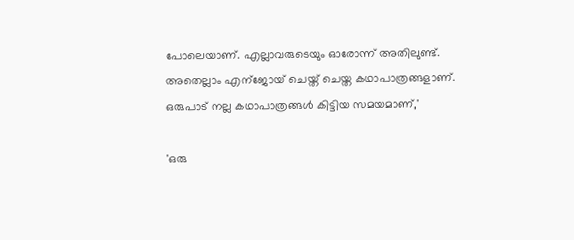പോലെയാണ്. എല്ലാവരുടെയും ഓരോന്ന് അതിലുണ്ട്. അതെല്ലാം എന്ജോയ് ചെയ്ത് ചെയ്ത കഥാപാത്രങ്ങളാണ്. ഒരുപാട് നല്ല കഥാപാത്രങ്ങൾ കിട്ടിയ സമയമാണ്,'

'ഒരു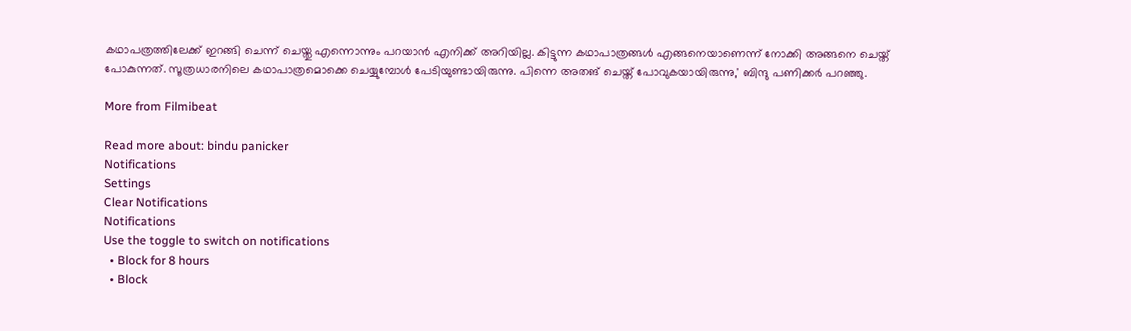കഥാപത്രത്തിലേക്ക് ഇറങ്ങി ചെന്ന് ചെയ്തു എന്നൊന്നും പറയാൻ എനിക്ക് അറിയില്ല. കിട്ടുന്ന കഥാപാത്രങ്ങൾ എങ്ങനെയാണെന്ന് നോക്കി അങ്ങനെ ചെയ്ത് പോകുന്നത്. സൂത്രധാരനിലെ കഥാപാത്രമൊക്കെ ചെയ്യുമ്പോൾ പേടിയുണ്ടായിരുന്നു. പിന്നെ അതങ് ചെയ്ത് പോവുകയായിരുന്നു,' ബിന്ദു പണിക്കർ പറഞ്ഞു.

More from Filmibeat

Read more about: bindu panicker
Notifications
Settings
Clear Notifications
Notifications
Use the toggle to switch on notifications
  • Block for 8 hours
  • Block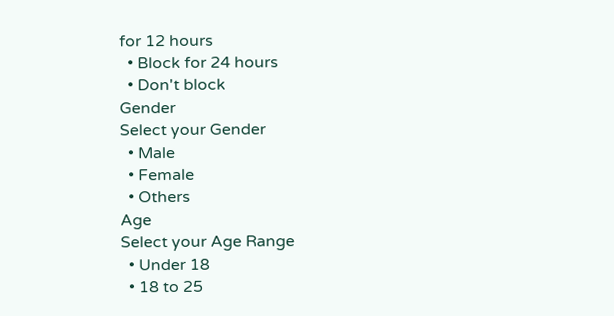for 12 hours
  • Block for 24 hours
  • Don't block
Gender
Select your Gender
  • Male
  • Female
  • Others
Age
Select your Age Range
  • Under 18
  • 18 to 25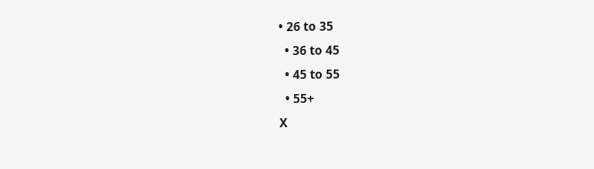• 26 to 35
  • 36 to 45
  • 45 to 55
  • 55+
X